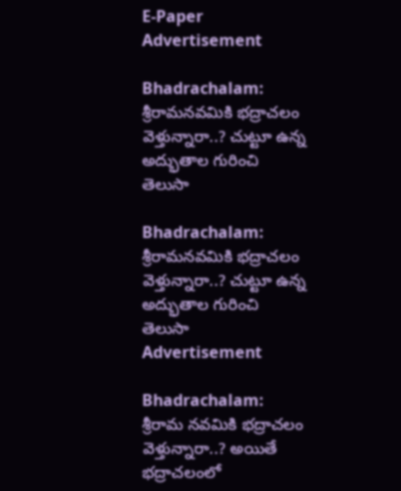E-Paper
Advertisement

Bhadrachalam: శ్రీరామనవమికి భద్రాచలం వెళ్తున్నారా..? చుట్టూ ఉన్న అద్భుతాల గురించి తెలుసా

Bhadrachalam: శ్రీరామనవమికి భద్రాచలం వెళ్తున్నారా..? చుట్టూ ఉన్న అద్భుతాల గురించి తెలుసా
Advertisement

Bhadrachalam: శ్రీరామ నవమికి భద్రాచలం వెళ్తున్నారా..? అయితే భద్రాచలంలో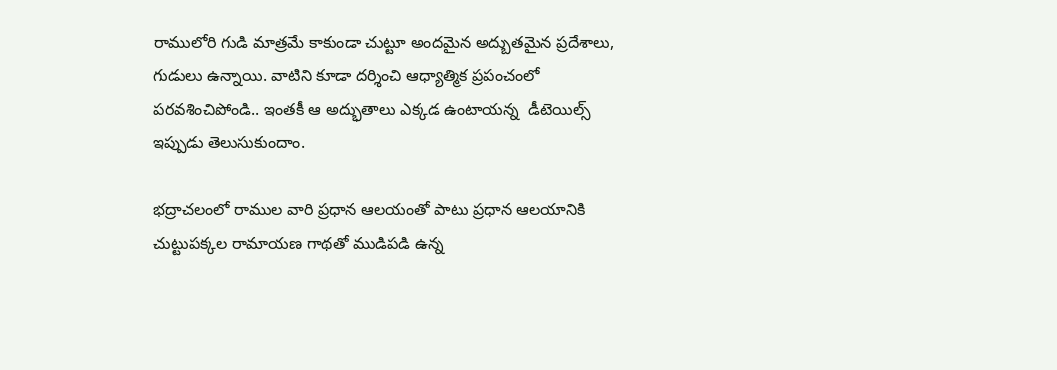రాములోరి గుడి మాత్రమే కాకుండా చుట్టూ అందమైన అద్బుతమైన ప్రదేశాలు, గుడులు ఉన్నాయి. వాటిని కూడా దర్శించి ఆధ్యాత్మిక ప్రపంచంలో పరవశించిపోండి.. ఇంతకీ ఆ అద్భుతాలు ఎక్కడ ఉంటాయన్న  డీటెయిల్స్‌ ఇప్పుడు తెలుసుకుందాం.

భద్రాచలంలో రాముల వారి ప్రధాన ఆలయంతో పాటు ప్రధాన ఆలయానికి  చుట్టుపక్కల రామాయణ గాథతో ముడిపడి ఉన్న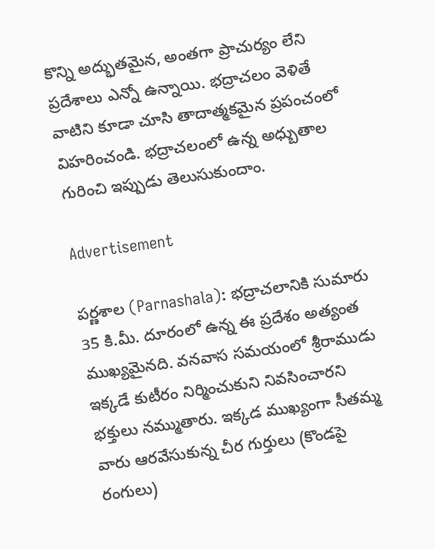కొన్ని అద్భుతమైన, అంతగా ప్రాచుర్యం లేని ప్రదేశాలు ఎన్నో ఉన్నాయి. భద్రాచలం వెళితే వాటిని కూడా చూసి తాదాత్మకమైన ప్రపంచంలో విహరించండి. భద్రాచలంలో ఉన్న అధ్బుతాల గురించి ఇప్పుడు తెలుసుకుందాం.

Advertisement

పర్ణశాల (Parnashala): భద్రాచలానికి సుమారు 35 కి.మీ. దూరంలో ఉన్న ఈ ప్రదేశం అత్యంత ముఖ్యమైనది. వనవాస సమయంలో శ్రీరాముడు ఇక్కడే కుటీరం నిర్మించుకుని నివసించారని భక్తులు నమ్ముతారు. ఇక్కడ ముఖ్యంగా సీతమ్మ వారు ఆరవేసుకున్న చీర గుర్తులు (కొండపై రంగులు)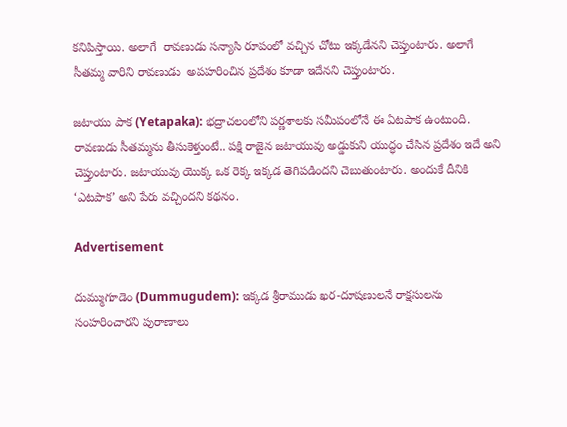కనిపిస్తాయి. అలాగే  రావణుడు సన్యాసి రూపంలో వచ్చిన చోటు ఇక్కడేనని చెప్తుంటారు. అలాగే సీతమ్మ వారిని రావణుడు  అపహరించిన ప్రదేశం కూడా ఇదేనని చెప్తుంటారు.

జటాయు పాక (Yetapaka): భద్రాచలంలోని పర్ణశాలకు సమీపంలోనే ఈ ఏటపాక ఉంటుంది. రావణుడు సీతమ్మను తీసుకెళ్తుంటే.. పక్షి రాజైన జటాయువు అడ్డుకుని యుద్ధం చేసిన ప్రదేశం ఇదే అని చెప్తుంటారు. జటాయువు యొక్క ఒక రెక్క ఇక్కడ తెగిపడిందని చెబుతుంటారు. అందుకే దీనికి ‘ఎటపాక’ అని పేరు వచ్చిందని కథనం.

Advertisement

దుమ్ముగూడెం (Dummugudem): ఇక్కడ శ్రీరాముడు ఖర-దూషణులనే రాక్షసులను సంహరించారని పురాణాలు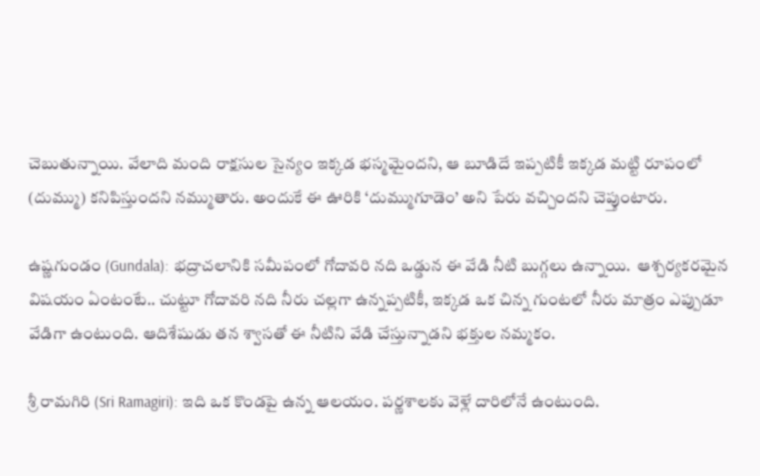చెబుతున్నాయి. వేలాది మంది రాక్షసుల సైన్యం ఇక్కడ భస్మమైందని, ఆ బూడిదే ఇప్పటికీ ఇక్కడ మట్టి రూపంలో (దుమ్ము) కనిపిస్తుందని నమ్ముతారు. అందుకే ఈ ఊరికి ‘దుమ్ముగూడెం’ అని పేరు వచ్చిందని చెప్తుంటారు.

ఉష్ణగుండం (Gundala): భద్రాచలానికి సమీపంలో గోదావరి నది ఒడ్డున ఈ వేడి నీటి బుగ్గలు ఉన్నాయి.  ఆశ్చర్యకరమైన విషయం ఏంటంటే.. చుట్టూ గోదావరి నది నీరు చల్లగా ఉన్నప్పటికీ, ఇక్కడ ఒక చిన్న గుంటలో నీరు మాత్రం ఎప్పుడూ వేడిగా ఉంటుంది. ఆదిశేషుడు తన శ్వాసతో ఈ నీటిని వేడి చేస్తున్నాడని భక్తుల నమ్మకం.

శ్రీ రామగిరి (Sri Ramagiri): ఇది ఒక కొండపై ఉన్న ఆలయం. పర్ణశాలకు వెళ్లే దారిలోనే ఉంటుంది.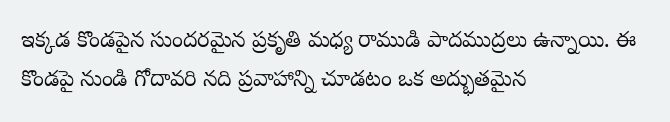ఇక్కడ కొండపైన సుందరమైన ప్రకృతి మధ్య రాముడి పాదముద్రలు ఉన్నాయి. ఈ కొండపై నుండి గోదావరి నది ప్రవాహాన్ని చూడటం ఒక అద్భుతమైన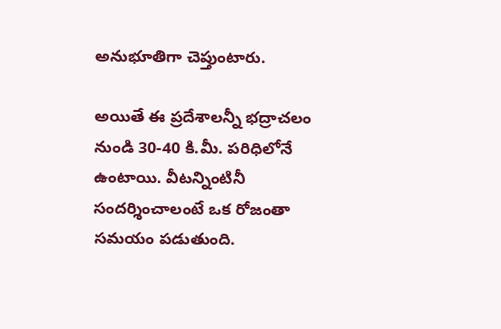అనుభూతిగా చెప్తుంటారు.

అయితే ఈ ప్రదేశాలన్నీ భద్రాచలం నుండి 30-40 కి.మీ. పరిధిలోనే ఉంటాయి. వీటన్నింటినీ సందర్శించాలంటే ఒక రోజంతా సమయం పడుతుంది.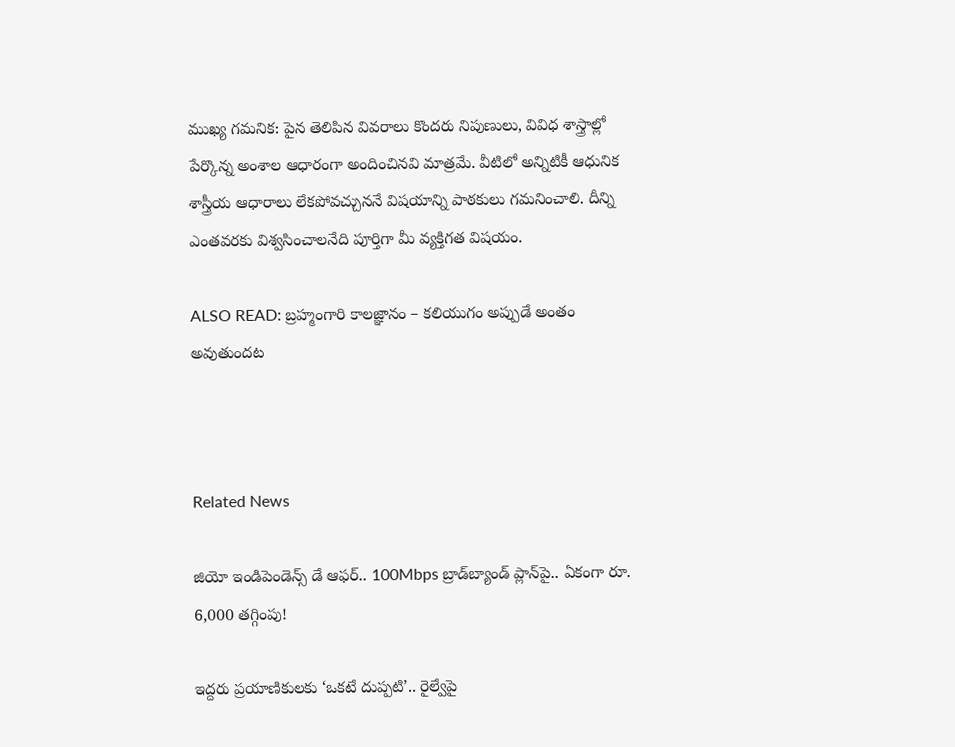ముఖ్య గమనిక: పైన తెలిపిన వివరాలు కొందరు నిపుణులు, వివిధ శాస్త్రాల్లో పేర్కొన్న అంశాల ఆధారంగా అందించినవి మాత్రమే. వీటిలో అన్నిటికీ ఆధునిక శాస్త్రీయ ఆధారాలు లేకపోవచ్చుననే విషయాన్ని పాఠకులు గమనించాలి. దీన్ని ఎంతవరకు విశ్వసించాలనేది పూర్తిగా మీ వ్యక్తిగత విషయం.

ALSO READ: బ్రహ్మంగారి కాలజ్ఞానం – కలియుగం అప్పుడే అంతం అవుతుందట



Related News

జియో ఇండిపెండెన్స్ డే ఆఫర్.. 100Mbps బ్రాడ్‌బ్యాండ్ ప్లాన్‌పై.. ఏకంగా రూ. 6,000 తగ్గింపు!

ఇద్దరు ప్రయాణికులకు ‘ఒకటే దుప్పటి’.. రైల్వేపై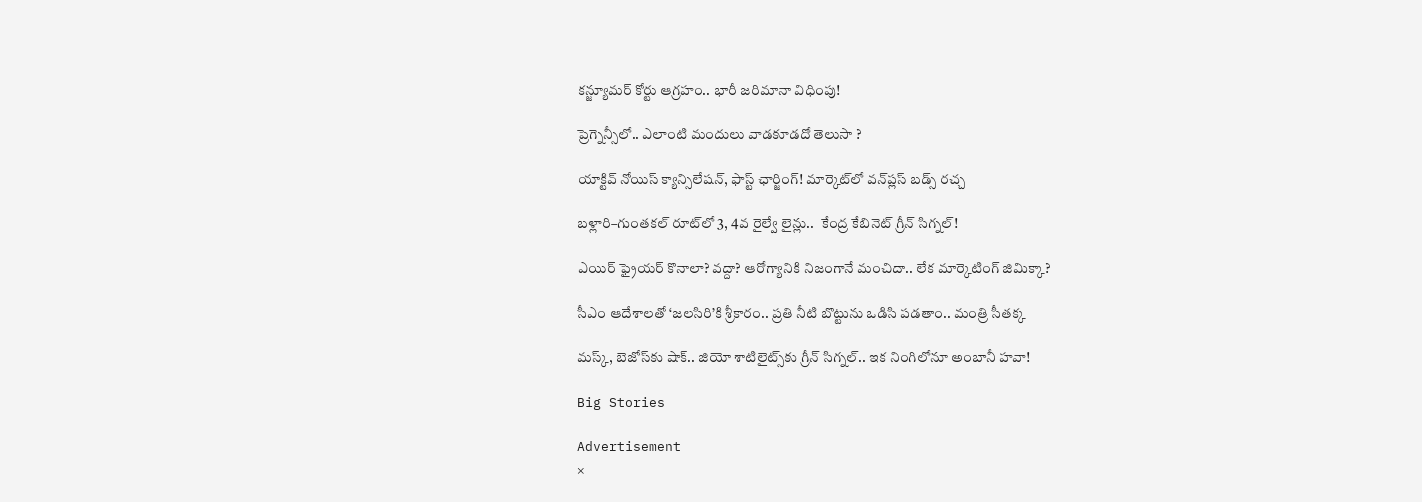కన్జ్యూమర్ కోర్టు ఆగ్రహం.. భారీ జరిమానా విధింపు!

ప్రెగ్నెన్సీలో.. ఎలాంటి మందులు వాడకూడదో తెలుసా ?

యాక్టివ్ నోయిస్ క్యాన్సిలేషన్, ఫాస్ట్ ఛార్జింగ్! మార్కెట్‌లో వన్‌ప్లస్ బడ్స్ రచ్చ

బళ్లారి–గుంతకల్ రూట్‌లో 3, 4వ రైల్వే లైన్లు..  కేంద్ర కేబినెట్ గ్రీన్ సిగ్నల్!

ఎయిర్ ఫ్రైయర్ కొనాలా? వద్దా? ఆరోగ్యానికి నిజంగానే మంచిదా.. లేక మార్కెటింగ్ జిమిక్కా?

సీఎం ఆదేశాలతో ‘జలసిరి’కి శ్రీకారం.. ప్రతి నీటి బొట్టును ఒడిసి పడతాం.. మంత్రి సీతక్క

మస్క్, బెజోస్‌కు షాక్.. జియో శాటిలైట్స్‌కు గ్రీన్ సిగ్నల్.. ఇక నింగిలోనూ అంబానీ హవా!

Big Stories

Advertisement
×